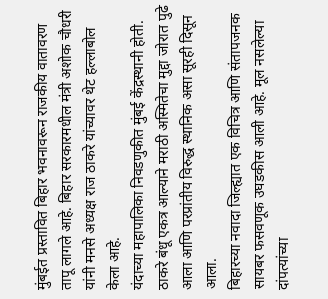मुंबईत प्रस्तावित बिहार भवनावरून राजकीय वातावरण तापू लागले आहे. बिहार सरकारमधील मंत्री अशोक चौधरी यांनी मनसे अध्यक्ष राज ठाकरे यांच्यावर थेट हल्लाबोल केला आहे.
यंदाच्या महापालिका निवडणुकीत मुंबई केंद्रस्थानी होती. ठाकरे बंधू एकत्र आल्याने मराठी अस्मितेचा मुद्दा जोरात पुढे आला आणि परप्रांतीय विरुद्ध स्थानिक असा सूरही दिसून आला.
बिहारच्या नवादा जिल्ह्यात एक विचित्र आणि संतापजनक सायबर फसवणूक उघडकीस आली आहे. मूल नसलेल्या दांपत्यांच्या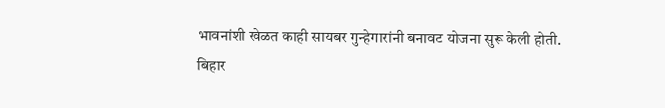भावनांशी खेळत काही सायबर गुन्हेगारांनी बनावट योजना सुरू केली होती.
बिहार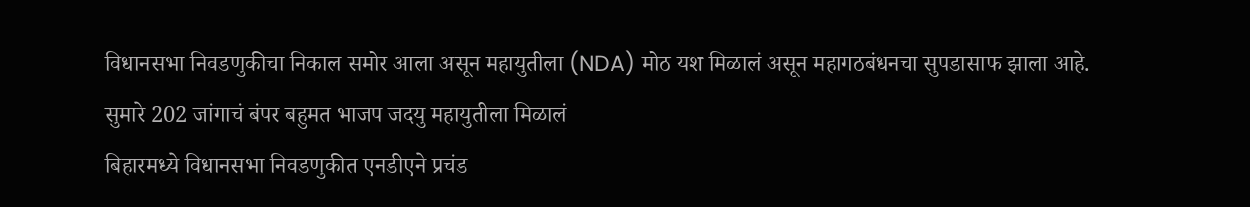विधानसभा निवडणुकीचा निकाल समोर आला असून महायुतीला (NDA) मोठ यश मिळालं असून महागठबंधनचा सुपडासाफ झाला आहे. सुमारे 202 जांगाचं बंपर बहुमत भाजप जदयु महायुतीला मिळालं
बिहारमध्ये विधानसभा निवडणुकीत एनडीएने प्रचंड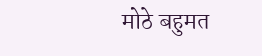मोठे बहुमत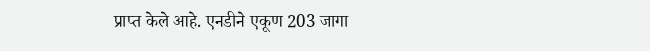प्राप्त केले आहे. एनडीने एकूण 203 जागा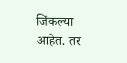जिंकल्या आहेत. तर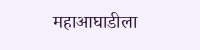महाआघाडीला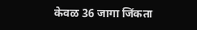केवळ 36 जागा जिंकता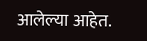आलेल्या आहेत.